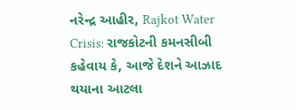નરેન્દ્ર આહીર, Rajkot Water Crisis: રાજકોટની કમનસીબી કહેવાય કે, આજે દેશને આઝાદ થયાના આટલા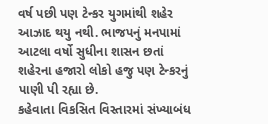વર્ષ પછી પણ ટેન્કર યુગમાંથી શહેર આઝાદ થયુ નથી. ભાજપનું મનપામાં આટલા વર્ષો સુધીના શાસન છતાં શહેરના હજારો લોકો હજુ પણ ટેન્કરનું પાણી પી રહ્યા છે.
કહેવાતા વિકસિત વિસ્તારમાં સંખ્યાબંધ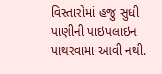વિસ્તારોમાં હજુ સુધી પાણીની પાઇપલાઇન પાથરવામા આવી નથી.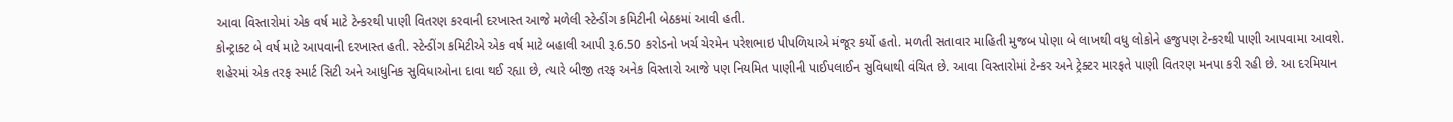આવા વિસ્તારોમાં એક વર્ષ માટે ટેન્કરથી પાણી વિતરણ કરવાની દરખાસ્ત આજે મળેલી સ્ટેન્ડીંગ કમિટીની બેઠકમાં આવી હતી.
કોન્ટ્રાક્ટ બે વર્ષ માટે આપવાની દરખાસ્ત હતી. સ્ટેન્ડીંગ કમિટીએ એક વર્ષ માટે બહાલી આપી રૂ.6.50 કરોડનો ખર્ચ ચેરમેન પરેશભાઇ પીપળિયાએ મંજૂર કર્યો હતો. મળતી સતાવાર માહિતી મુજબ પોણા બે લાખથી વધુ લોકોને હજુપણ ટેન્કરથી પાણી આપવામા આવશે.
શહેરમાં એક તરફ સ્માર્ટ સિટી અને આધુનિક સુવિધાઓના દાવા થઈ રહ્યા છે, ત્યારે બીજી તરફ અનેક વિસ્તારો આજે પણ નિયમિત પાણીની પાઈપલાઈન સુવિધાથી વંચિત છે. આવા વિસ્તારોમાં ટેન્કર અને ટ્રેક્ટર મારફતે પાણી વિતરણ મનપા કરી રહી છે. આ દરમિયાન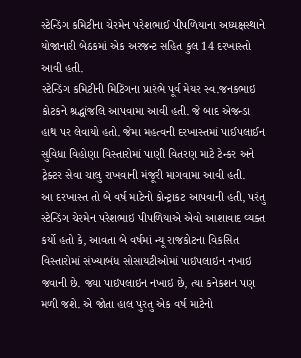સ્ટેન્ડિંગ કમિટીના ચેરમેન પરેશભાઈ પીપળિયાના અધ્યક્ષસ્થાને યોજાનારી બેઠકમાં એક અરજન્ટ સહિત કુલ 14 દરખાસ્તો આવી હતી.
સ્ટેન્ડિંગ કમિટીની મિટિંગના પ્રારંભે પૂર્વ મેયર સ્વ.જનકભાઇ કોટકને શ્રદ્ધાંજલિ આપવામા આવી હતી. જે બાદ એજન્ડા હાથ પર લેવાયો હતો. જેમા મહત્વની દરખાસ્તમાં પાઈપલાઈન સુવિધા વિહોણા વિસ્તારોમાં પાણી વિતરણ માટે ટેન્કર અને ટ્રેક્ટર સેવા ચાલુ રાખવાની મંજૂરી માગવામા આવી હતી.
આ દરખાસ્ત તો બે વર્ષ માટેનો કોન્ટ્રાકટ આપવાની હતી, પરંતુ સ્ટેન્ડિંગ ચેરમેન પરેશભાઇ પીપળિયાએ એવો આશાવાદ વ્યક્ત કર્યો હતો કે, આવતા બે વર્ષમાં ન્યૂ રાજકોટના વિકસિત વિસ્તારોમાં સંખ્યાબંધ સોસાયટીઓમાં પાઇપલાઇન નખાઇ જવાની છે. જ્યા પાઇપલાઇન નખાઇ છે, ત્યા કનેકશન પણ મળી જશે. એ જોતા હાલ પુરતુ એક વર્ષ માટેનો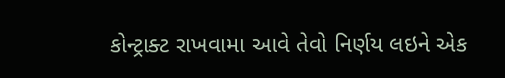કોન્ટ્રાક્ટ રાખવામા આવે તેવો નિર્ણય લઇને એક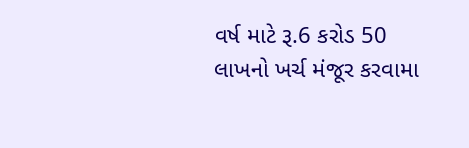વર્ષ માટે રૂ.6 કરોડ 50 લાખનો ખર્ચ મંજૂર કરવામા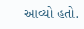આવ્યો હતો.